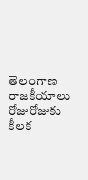తెలంగాణ రాజకీయాలు రోజురోజుకు కీలక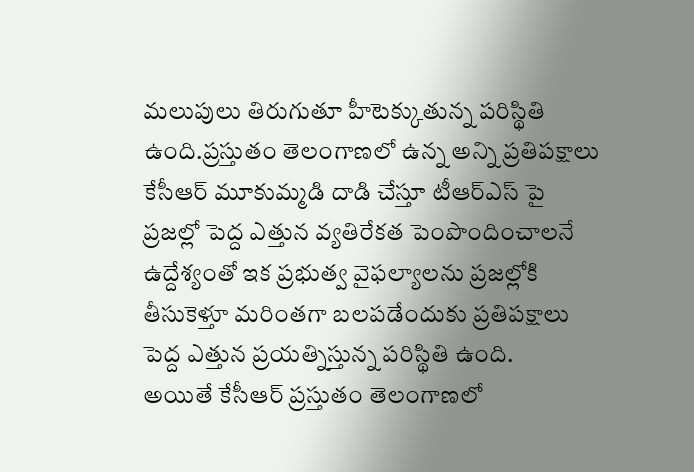మలుపులు తిరుగుతూ హీటెక్కుతున్న పరిస్థితి ఉంది.ప్రస్తుతం తెలంగాణలో ఉన్న అన్ని ప్రతిపక్షాలు కేసీఆర్ మూకుమ్మడి దాడి చేస్తూ టీఆర్ఎస్ పై ప్రజల్లో పెద్ద ఎత్తున వ్యతిరేకత పెంపొందించాలనే ఉద్దేశ్యంతో ఇక ప్రభుత్వ వైఫల్యాలను ప్రజల్లోకి తీసుకెళ్తూ మరింతగా బలపడేందుకు ప్రతిపక్షాలు పెద్ద ఎత్తున ప్రయత్నిస్తున్న పరిస్థితి ఉంది.
అయితే కేసీఆర్ ప్రస్తుతం తెలంగాణలో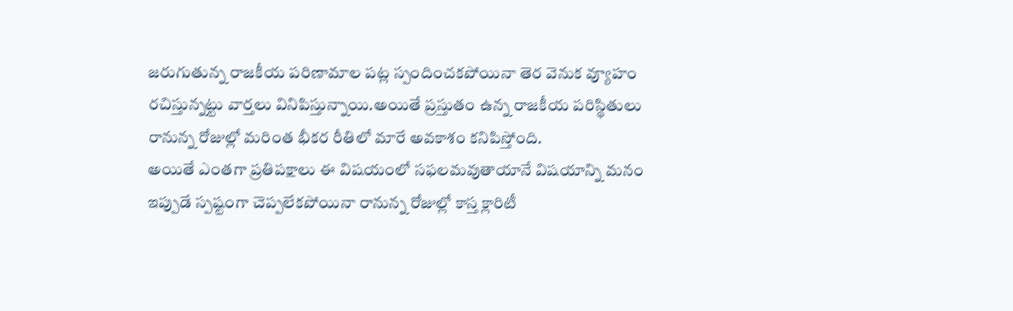జరుగుతున్న రాజకీయ పరిణామాల పట్ల స్పందించకపోయినా తెర వెనుక వ్యూహం రచిస్తున్నట్టు వార్తలు వినిపిస్తున్నాయి.అయితే ప్రస్తుతం ఉన్న రాజకీయ పరిస్థితులు రానున్న రోజుల్లో మరింత భీకర రీతిలో మారే అవకాశం కనిపిస్తోంది.
అయితే ఎంతగా ప్రతిపక్షాలు ఈ విషయంలో సఫలమవుతాయానే విషయాన్ని మనం ఇప్పుడే స్పష్టంగా చెప్పలేకపోయినా రానున్న రోజుల్లో కాస్త క్లారిటీ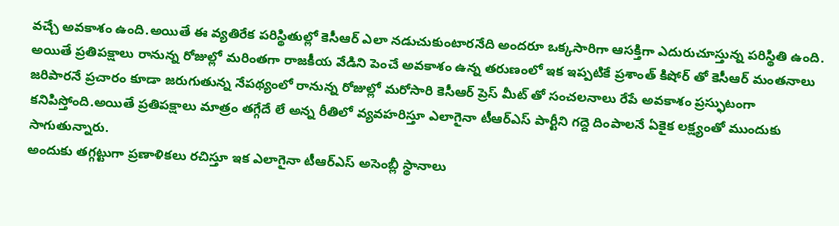వచ్చే అవకాశం ఉంది.అయితే ఈ వ్యతిరేక పరిస్థితుల్లో కెసీఆర్ ఎలా నడుచుకుంటారనేది అందరూ ఒక్కసారిగా ఆసక్తిగా ఎదురుచూస్తున్న పరిస్థితి ఉంది.
అయితే ప్రతిపక్షాలు రానున్న రోజుల్లో మరింతగా రాజకీయ వేడిని పెంచే అవకాశం ఉన్న తరుణంలో ఇక ఇప్పటికే ప్రశాంత్ కిషోర్ తో కెసీఆర్ మంతనాలు జరిపారనే ప్రచారం కూడా జరుగుతున్న నేపథ్యంలో రానున్న రోజుల్లో మరోసారి కెసీఆర్ ప్రెస్ మీట్ తో సంచలనాలు రేపే అవకాశం ప్రస్ఫుటంగా కనిపిస్తోంది.అయితే ప్రతిపక్షాలు మాత్రం తగ్గేదే లే అన్న రీతిలో వ్యవహరిస్తూ ఎలాగైనా టీఆర్ఎస్ పార్టీని గద్దె దింపాలనే ఏకైక లక్ష్యంతో ముందుకు సాగుతున్నారు.
అందుకు తగ్గట్టుగా ప్రణాళికలు రచిస్తూ ఇక ఎలాగైనా టీఆర్ఎస్ అసెంబ్లీ స్థానాలు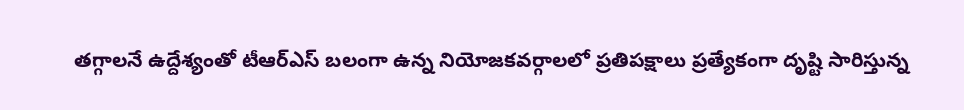తగ్గాలనే ఉద్దేశ్యంతో టీఆర్ఎస్ బలంగా ఉన్న నియోజకవర్గాలలో ప్రతిపక్షాలు ప్రత్యేకంగా దృష్టి సారిస్తున్న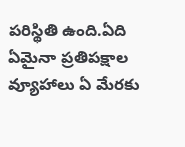పరిస్థితి ఉంది.ఏది ఏమైనా ప్రతిపక్షాల వ్యూహాలు ఏ మేరకు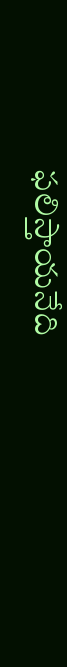ఫలిస్తాయనేది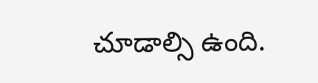చూడాల్సి ఉంది.